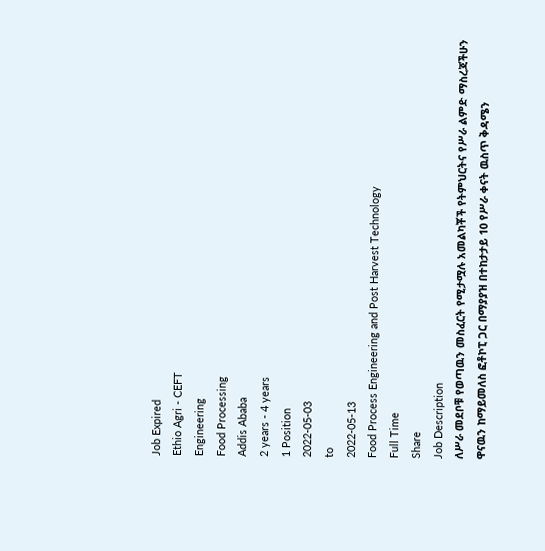Job Expired
Ethio Agri - CEFT
Engineering
Food Processing
Addis Ababa
2 years - 4 years
1 Position
2022-05-03
to
2022-05-13
Food Process Engineering and Post Harvest Technology
Full Time
Share
Job Description
ለሥራ መደቦቹ የወጣዉን መስፈርት የሚታሟሉ አመልካቾች የትምህርትና የሥራ ልምድ ማስረጃችሁን ዋናዉን ከማይመለስ ፎቶኮፒ ጋር በማያያዝ በተከታታይ 10 የሥራ ቀናት ዉስጥ ቅዳሜን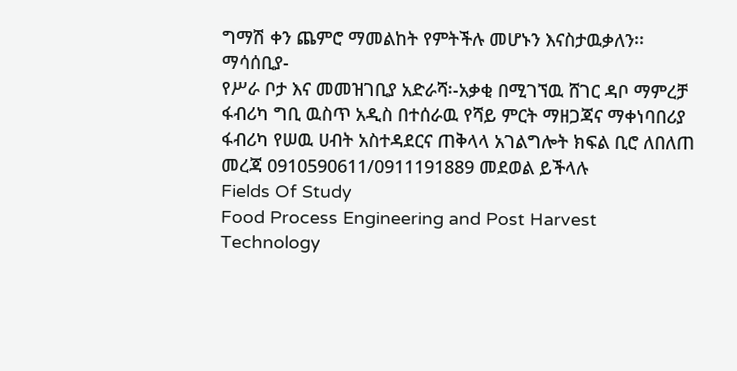ግማሽ ቀን ጨምሮ ማመልከት የምትችሉ መሆኑን እናስታዉቃለን፡፡
ማሳሰቢያ-
የሥራ ቦታ እና መመዝገቢያ አድራሻ፡-አቃቂ በሚገኘዉ ሸገር ዳቦ ማምረቻ ፋብሪካ ግቢ ዉስጥ አዲስ በተሰራዉ የሻይ ምርት ማዘጋጃና ማቀነባበሪያ ፋብሪካ የሠዉ ሀብት አስተዳደርና ጠቅላላ አገልግሎት ክፍል ቢሮ ለበለጠ መረጃ 0910590611/0911191889 መደወል ይችላሉ
Fields Of Study
Food Process Engineering and Post Harvest Technology